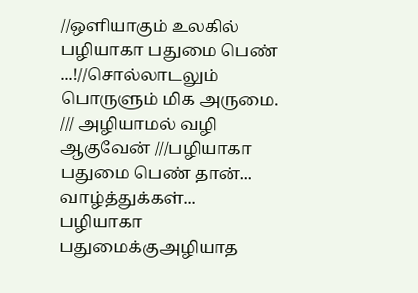//ஒளியாகும் உலகில் பழியாகா பதுமை பெண் ...!//சொல்லாடலும் பொருளும் மிக அருமை.
/// அழியாமல் வழி ஆகுவேன் ///பழியாகா பதுமை பெண் தான்... வாழ்த்துக்கள்...
பழியாகா பதுமைக்குஅழியாத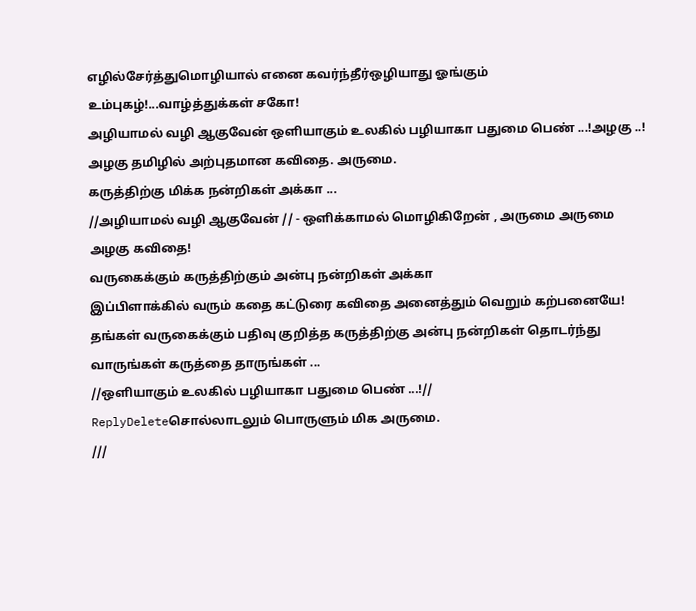எழில்சேர்த்துமொழியால் எனை கவர்ந்தீர்ஒழியாது ஓங்கும் உம்புகழ்!...வாழ்த்துக்கள் சகோ!
அழியாமல் வழி ஆகுவேன் ஒளியாகும் உலகில் பழியாகா பதுமை பெண் ...!அழகு ..!
அழகு தமிழில் அற்புதமான கவிதை. அருமை.
கருத்திற்கு மிக்க நன்றிகள் அக்கா ...
//அழியாமல் வழி ஆகுவேன் // - ஒளிக்காமல் மொழிகிறேன் , அருமை அருமை அழகு கவிதை!
வருகைக்கும் கருத்திற்கும் அன்பு நன்றிகள் அக்கா
இப்பிளாக்கில் வரும் கதை கட்டுரை கவிதை அனைத்தும் வெறும் கற்பனையே! தங்கள் வருகைக்கும் பதிவு குறித்த கருத்திற்கு அன்பு நன்றிகள் தொடர்ந்து வாருங்கள் கருத்தை தாருங்கள் ...
//ஒளியாகும் உலகில் பழியாகா பதுமை பெண் ...!//
ReplyDeleteசொல்லாடலும் பொருளும் மிக அருமை.
///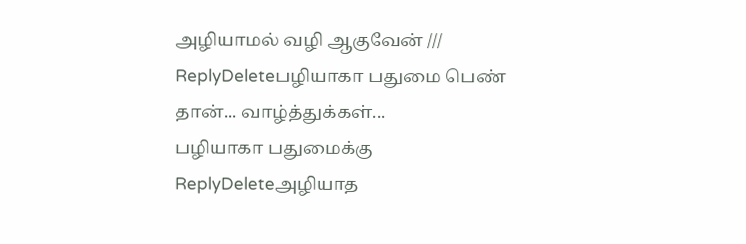அழியாமல் வழி ஆகுவேன் ///
ReplyDeleteபழியாகா பதுமை பெண் தான்... வாழ்த்துக்கள்...
பழியாகா பதுமைக்கு
ReplyDeleteஅழியாத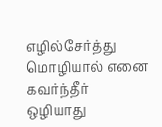எழில்சேர்த்து
மொழியால் எனை கவர்ந்தீர்
ஒழியாது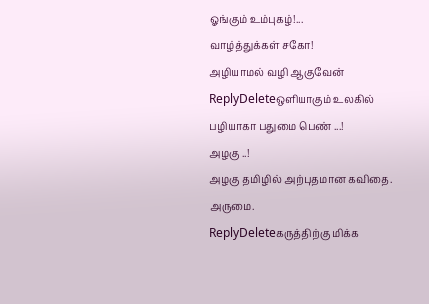ஓங்கும் உம்புகழ்!...
வாழ்த்துக்கள் சகோ!
அழியாமல் வழி ஆகுவேன்
ReplyDeleteஒளியாகும் உலகில்
பழியாகா பதுமை பெண் ...!
அழகு ..!
அழகு தமிழில் அற்புதமான கவிதை. அருமை.
ReplyDeleteகருத்திற்கு மிக்க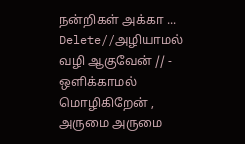நன்றிகள் அக்கா ...
Delete//அழியாமல் வழி ஆகுவேன் // - ஒளிக்காமல் மொழிகிறேன் , அருமை அருமை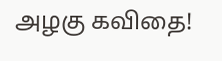அழகு கவிதை!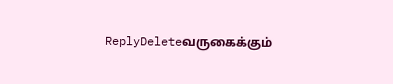ReplyDeleteவருகைக்கும்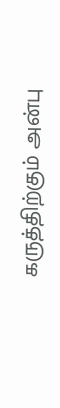கருத்திற்கும் அன்பு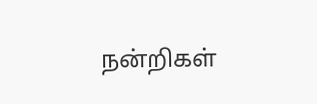நன்றிகள்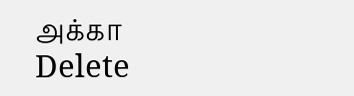அக்கா
Delete